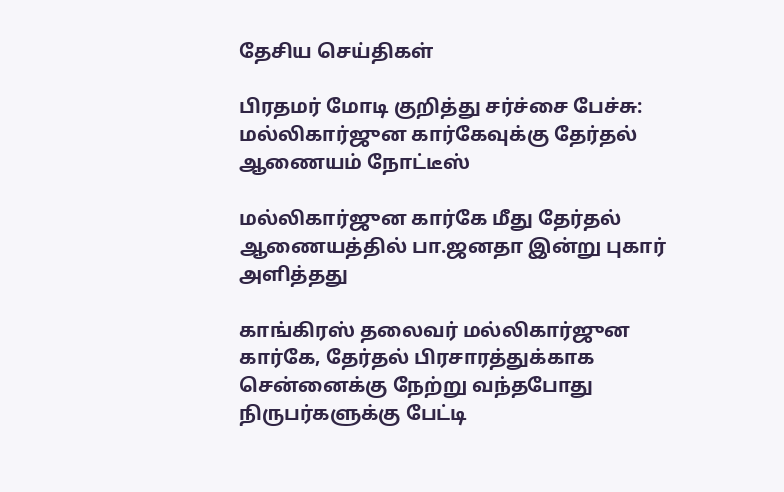தேசிய செய்திகள்

பிரதமர் மோடி குறித்து சர்ச்சை பேச்சு: மல்லிகார்ஜுன கார்கேவுக்கு தேர்தல் ஆணையம் நோட்டீஸ்

மல்லிகார்ஜுன கார்கே மீது தேர்தல் ஆணையத்தில் பா.ஜனதா இன்று புகார் அளித்தது

காங்கிரஸ் தலைவர் மல்லிகார்ஜுன கார்கே, தேர்தல் பிரசாரத்துக்காக சென்னைக்கு நேற்று வந்தபோது நிருபர்களுக்கு பேட்டி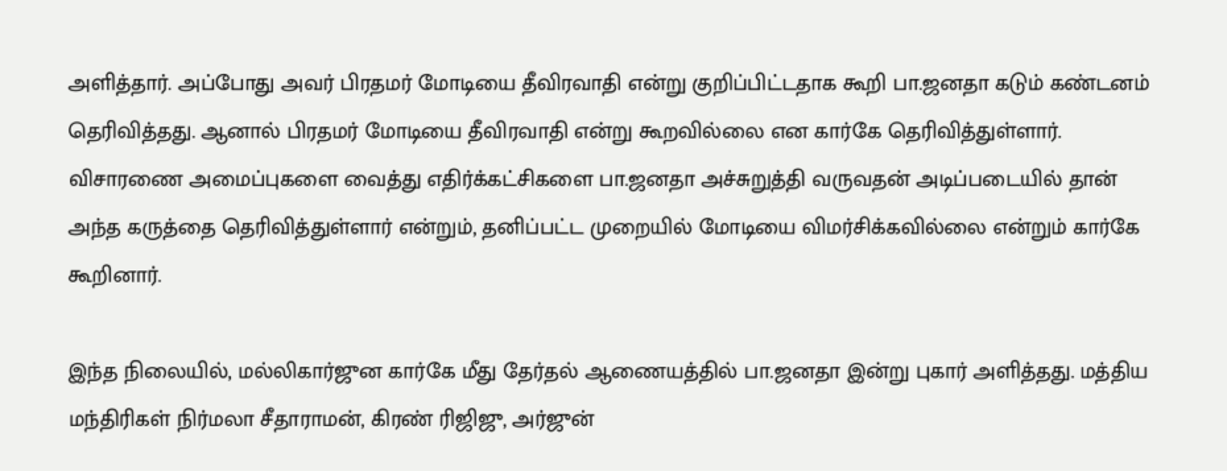அளித்தார். அப்போது அவர் பிரதமர் மோடியை தீவிரவாதி என்று குறிப்பிட்டதாக கூறி பா.ஜனதா கடும் கண்டனம் தெரிவித்தது. ஆனால் பிரதமர் மோடியை தீவிரவாதி என்று கூறவில்லை என கார்கே தெரிவித்துள்ளார். விசாரணை அமைப்புகளை வைத்து எதிர்க்கட்சிகளை பா.ஜனதா அச்சுறுத்தி வருவதன் அடிப்படையில் தான் அந்த கருத்தை தெரிவித்துள்ளார் என்றும், தனிப்பட்ட முறையில் மோடியை விமர்சிக்கவில்லை என்றும் கார்கே கூறினார்.

இந்த நிலையில், மல்லிகார்ஜுன கார்கே மீது தேர்தல் ஆணையத்தில் பா.ஜனதா இன்று புகார் அளித்தது. மத்திய மந்திரிகள் நிர்மலா சீதாராமன், கிரண் ரிஜிஜு, அர்ஜுன்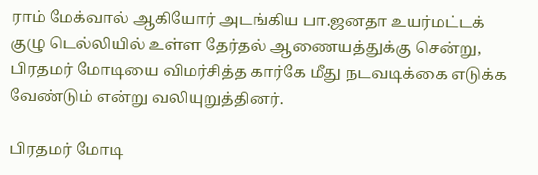ராம் மேக்வால் ஆகியோர் அடங்கிய பா.ஜனதா உயர்மட்டக் குழு டெல்லியில் உள்ள தேர்தல் ஆணையத்துக்கு சென்று, பிரதமர் மோடியை விமர்சித்த கார்கே மீது நடவடிக்கை எடுக்க வேண்டும் என்று வலியுறுத்தினர்.

பிரதமர் மோடி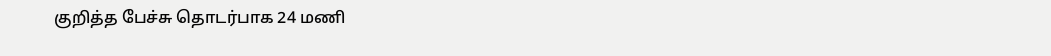குறித்த பேச்சு தொடர்பாக 24 மணி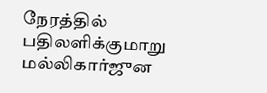நேரத்தில் பதிலளிக்குமாறு மல்லிகார்ஜுன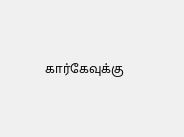கார்கேவுக்கு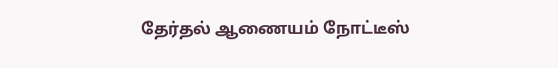தேர்தல் ஆணையம் நோட்டீஸ்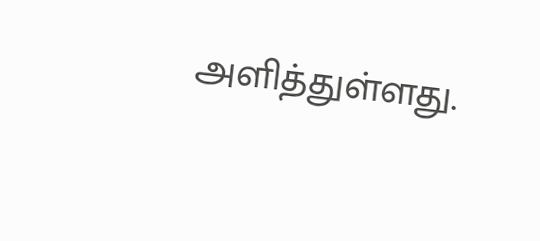அளித்துள்ளது.